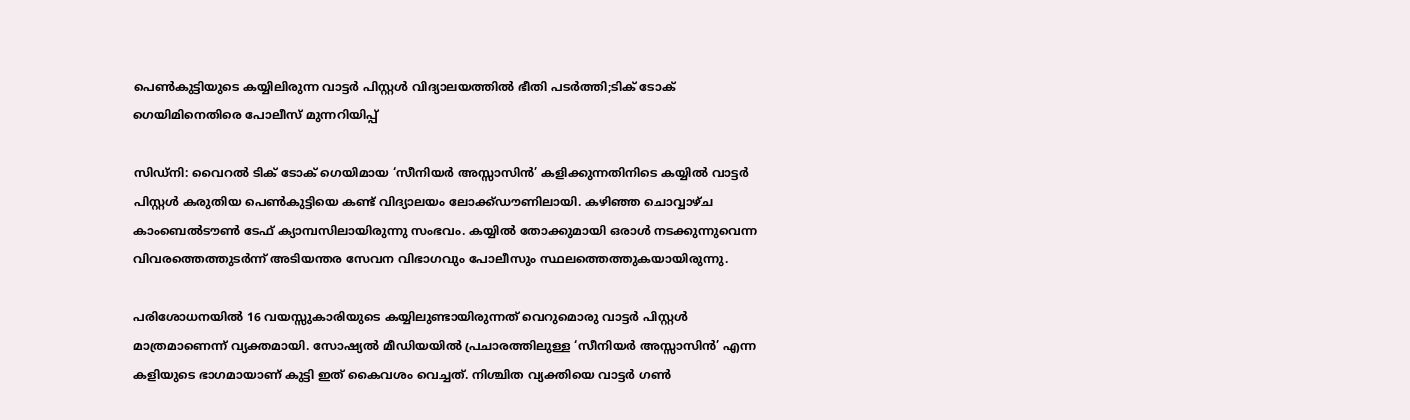പെണ്‍കുട്ടിയുടെ കയ്യിലിരുന്ന വാട്ടര്‍ പിസ്റ്റള്‍ വിദ്യാലയത്തില്‍ ഭീതി പടര്‍ത്തി;ടിക് ടോക് ഗെയിമിനെതിരെ പോലീസ് മുന്നറിയിപ്പ്

സിഡ്‌നി: വൈറൽ ടിക് ടോക് ഗെയിമായ ‘സീനിയർ അസ്സാസിൻ’ കളിക്കുന്നതിനിടെ കയ്യിൽ വാട്ടർ പിസ്റ്റൾ കരുതിയ പെൺകുട്ടിയെ കണ്ട് വിദ്യാലയം ലോക്ക്ഡൗണിലായി. കഴിഞ്ഞ ചൊവ്വാഴ്ച കാംബെൽടൗൺ ടേഫ് ക്യാമ്പസിലായിരുന്നു സംഭവം. കയ്യിൽ തോക്കുമായി ഒരാൾ നടക്കുന്നുവെന്ന വിവരത്തെത്തുടർന്ന് അടിയന്തര സേവന വിഭാഗവും പോലീസും സ്ഥലത്തെത്തുകയായിരുന്നു.

പരിശോധനയിൽ 16 വയസ്സുകാരിയുടെ കയ്യിലുണ്ടായിരുന്നത് വെറുമൊരു വാട്ടർ പിസ്റ്റൾ മാത്രമാണെന്ന് വ്യക്തമായി. സോഷ്യൽ മീഡിയയിൽ പ്രചാരത്തിലുള്ള ‘സീനിയർ അസ്സാസിൻ’ എന്ന കളിയുടെ ഭാഗമായാണ് കുട്ടി ഇത് കൈവശം വെച്ചത്. നിശ്ചിത വ്യക്തിയെ വാട്ടർ ഗൺ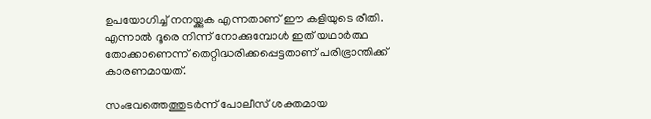ഉപയോഗിച്ച് നനയ്ക്കുക എന്നതാണ് ഈ കളിയുടെ രീതി. എന്നാൽ ദൂരെ നിന്ന് നോക്കുമ്പോൾ ഇത് യഥാർത്ഥ തോക്കാണെന്ന് തെറ്റിദ്ധരിക്കപ്പെട്ടതാണ് പരിഭ്രാന്തിക്ക് കാരണമായത്.

സംഭവത്തെത്തുടർന്ന് പോലീസ് ശക്തമായ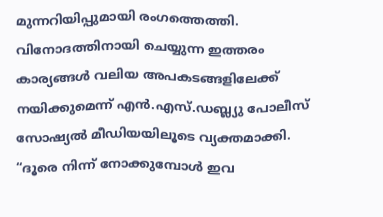മുന്നറിയിപ്പുമായി രംഗത്തെത്തി. വിനോദത്തിനായി ചെയ്യുന്ന ഇത്തരം കാര്യങ്ങൾ വലിയ അപകടങ്ങളിലേക്ക് നയിക്കുമെന്ന് എൻ.എസ്.ഡബ്ല്യു പോലീസ് സോഷ്യൽ മീഡിയയിലൂടെ വ്യക്തമാക്കി. “ദൂരെ നിന്ന് നോക്കുമ്പോൾ ഇവ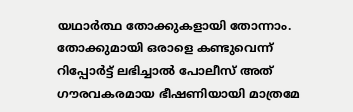യഥാർത്ഥ തോക്കുകളായി തോന്നാം. തോക്കുമായി ഒരാളെ കണ്ടുവെന്ന് റിപ്പോർട്ട് ലഭിച്ചാൽ പോലീസ് അത് ഗൗരവകരമായ ഭീഷണിയായി മാത്രമേ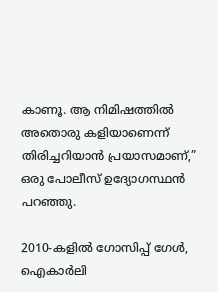കാണൂ. ആ നിമിഷത്തിൽ അതൊരു കളിയാണെന്ന് തിരിച്ചറിയാൻ പ്രയാസമാണ്,” ഒരു പോലീസ് ഉദ്യോഗസ്ഥൻ പറഞ്ഞു.

2010-കളിൽ ഗോസിപ്പ് ഗേൾ, ഐകാർലി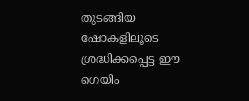തുടങ്ങിയ ഷോകളിലൂടെ ശ്രദ്ധിക്കപ്പെട്ട ഈ ഗെയിം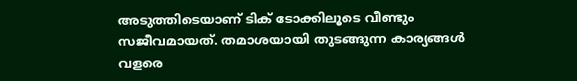അടുത്തിടെയാണ് ടിക് ടോക്കിലൂടെ വീണ്ടും സജീവമായത്. തമാശയായി തുടങ്ങുന്ന കാര്യങ്ങൾ വളരെ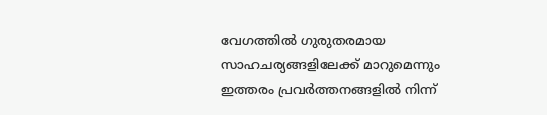വേഗത്തിൽ ഗുരുതരമായ സാഹചര്യങ്ങളിലേക്ക് മാറുമെന്നും ഇത്തരം പ്രവർത്തനങ്ങളിൽ നിന്ന്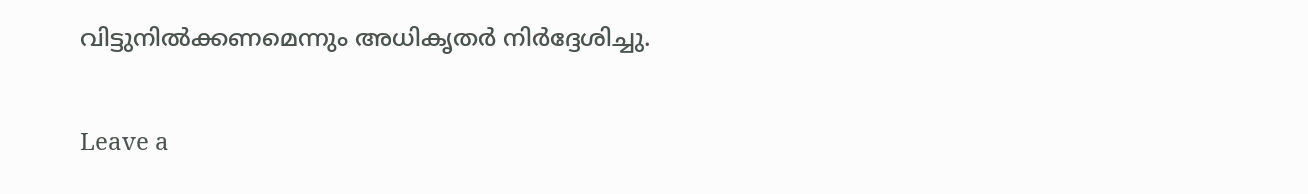വിട്ടുനിൽക്കണമെന്നും അധികൃതർ നിർദ്ദേശിച്ചു.

Leave a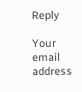Reply

Your email address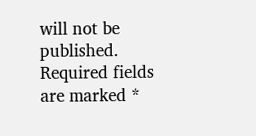will not be published. Required fields are marked *